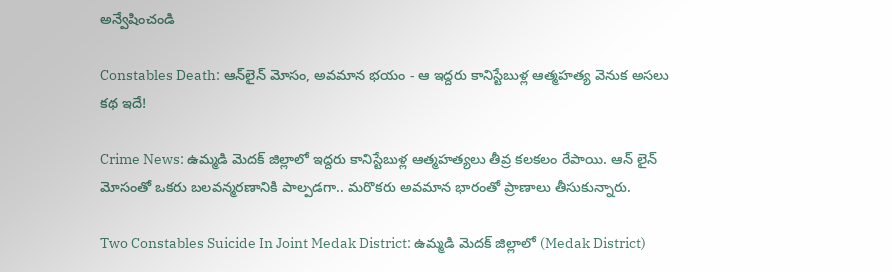అన్వేషించండి

Constables Death: ఆన్‌లైన్ మోసం, అవమాన భయం - ఆ ఇద్దరు కానిస్టేబుళ్ల ఆత్మహత్య వెనుక అసలు కథ ఇదే!

Crime News: ఉమ్మడి మెదక్ జిల్లాలో ఇద్దరు కానిస్టేబుళ్ల ఆత్మహత్యలు తీవ్ర కలకలం రేపాయి. ఆన్ లైన్ మోసంతో ఒకరు బలవన్మరణానికి పాల్పడగా.. మరొకరు అవమాన భారంతో ప్రాణాలు తీసుకున్నారు.

Two Constables Suicide In Joint Medak District: ఉమ్మడి మెదక్ జిల్లాలో (Medak District)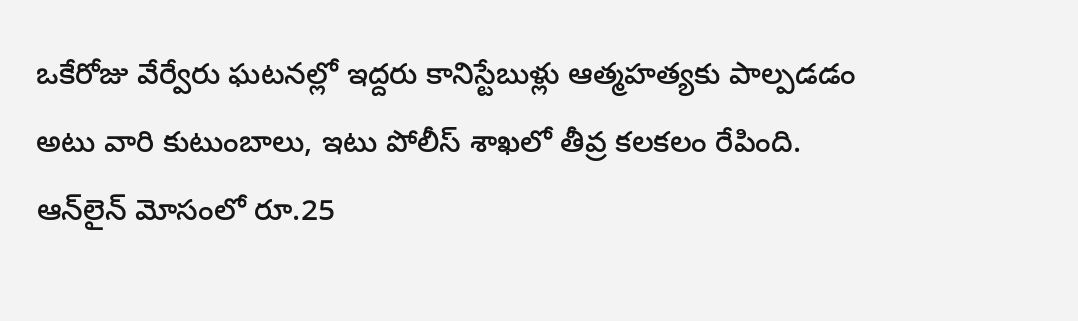ఒకేరోజు వేర్వేరు ఘటనల్లో ఇద్దరు కానిస్టేబుళ్లు ఆత్మహత్యకు పాల్పడడం అటు వారి కుటుంబాలు, ఇటు పోలీస్ శాఖలో తీవ్ర కలకలం రేపింది. ఆన్‌లైన్ మోసంలో రూ.25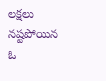లక్షలు నష్టపోయిన ఓ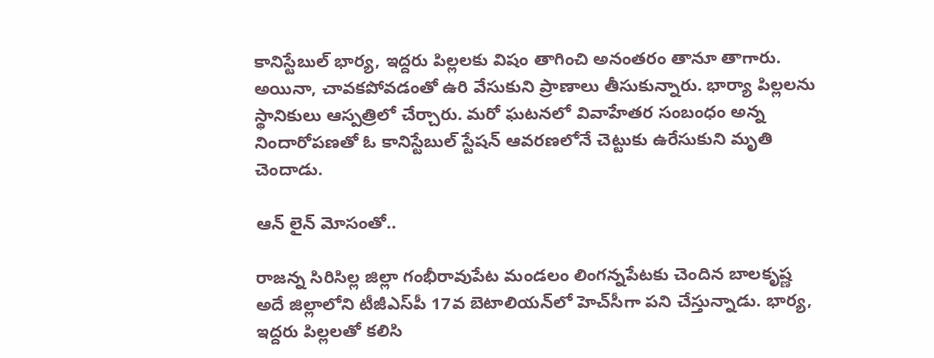కానిస్టేబుల్ భార్య, ఇద్దరు పిల్లలకు విషం తాగించి అనంతరం తానూ తాగారు. అయినా, చావకపోవడంతో ఉరి వేసుకుని ప్రాణాలు తీసుకున్నారు. భార్యా పిల్లలను స్థానికులు ఆస్పత్రిలో చేర్చారు. మరో ఘటనలో వివాహేతర సంబంధం అన్న నిందారోపణతో ఓ కానిస్టేబుల్ స్టేషన్ ఆవరణలోనే చెట్టుకు ఉరేసుకుని మృతి చెందాడు.

ఆన్ లైన్ మోసంతో..

రాజన్న సిరిసిల్ల జిల్లా గంభీరావుపేట మండలం లింగన్నపేటకు చెందిన బాలకృష్ణ అదే జిల్లాలోని టీజీఎస్‌పీ 17వ బెటాలియన్‌లో హెచ్‌సీగా పని చేస్తున్నాడు. భార్య, ఇద్దరు పిల్లలతో కలిసి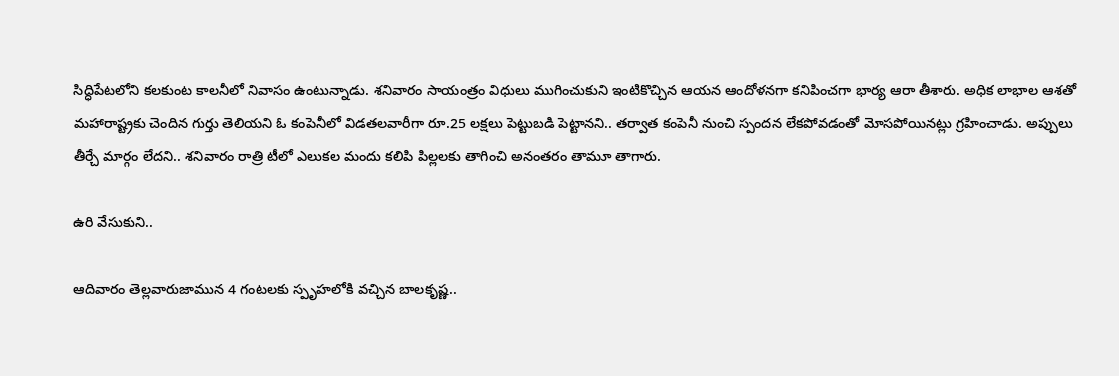సిద్ధిపేటలోని కలకుంట కాలనీలో నివాసం ఉంటున్నాడు. శనివారం సాయంత్రం విధులు ముగించుకుని ఇంటికొచ్చిన ఆయన ఆందోళనగా కనిపించగా భార్య ఆరా తీశారు. అధిక లాభాల ఆశతో మహారాష్ట్రకు చెందిన గుర్తు తెలియని ఓ కంపెనీలో విడతలవారీగా రూ.25 లక్షలు పెట్టుబడి పెట్టానని.. తర్వాత కంపెనీ నుంచి స్పందన లేకపోవడంతో మోసపోయినట్లు గ్రహించాడు. అప్పులు తీర్చే మార్గం లేదని.. శనివారం రాత్రి టీలో ఎలుకల మందు కలిపి పిల్లలకు తాగించి అనంతరం తామూ తాగారు.

ఉరి వేసుకుని..

ఆదివారం తెల్లవారుజామున 4 గంటలకు స్పృహలోకి వచ్చిన బాలకృష్ణ..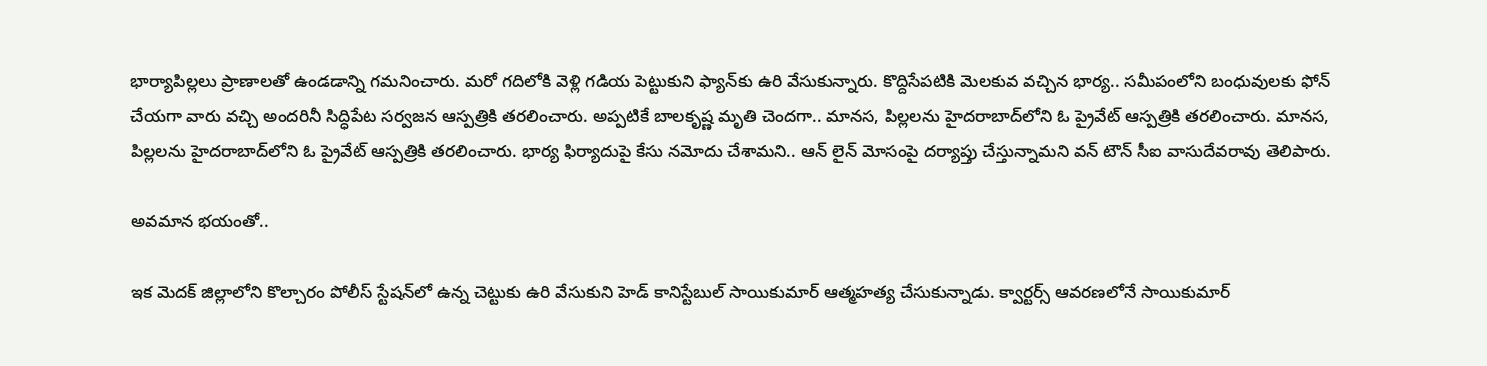భార్యాపిల్లలు ప్రాణాలతో ఉండడాన్ని గమనించారు. మరో గదిలోకి వెళ్లి గడియ పెట్టుకుని ఫ్యాన్‌కు ఉరి వేసుకున్నారు. కొద్దిసేపటికి మెలకువ వచ్చిన భార్య.. సమీపంలోని బంధువులకు ఫోన్ చేయగా వారు వచ్చి అందరినీ సిద్ధిపేట సర్వజన ఆస్పత్రికి తరలించారు. అప్పటికే బాలకృష్ణ మృతి చెందగా.. మానస, పిల్లలను హైదరాబాద్‌లోని ఓ ప్రైవేట్ ఆస్పత్రికి తరలించారు. మానస, పిల్లలను హైదరాబాద్‌లోని ఓ ప్రైవేట్ ఆస్పత్రికి తరలించారు. భార్య ఫిర్యాదుపై కేసు నమోదు చేశామని.. ఆన్ లైన్ మోసంపై దర్యాప్తు చేస్తున్నామని వన్ టౌన్ సీఐ వాసుదేవరావు తెలిపారు.

అవమాన భయంతో..

ఇక మెదక్ జిల్లాలోని కొల్చారం పోలీస్ స్టేషన్‌లో ఉన్న చెట్టుకు ఉరి వేసుకుని హెడ్ కానిస్టేబుల్ సాయికుమార్ ఆత్మహత్య చేసుకున్నాడు. క్వార్టర్స్ ఆవరణలోనే సాయికుమార్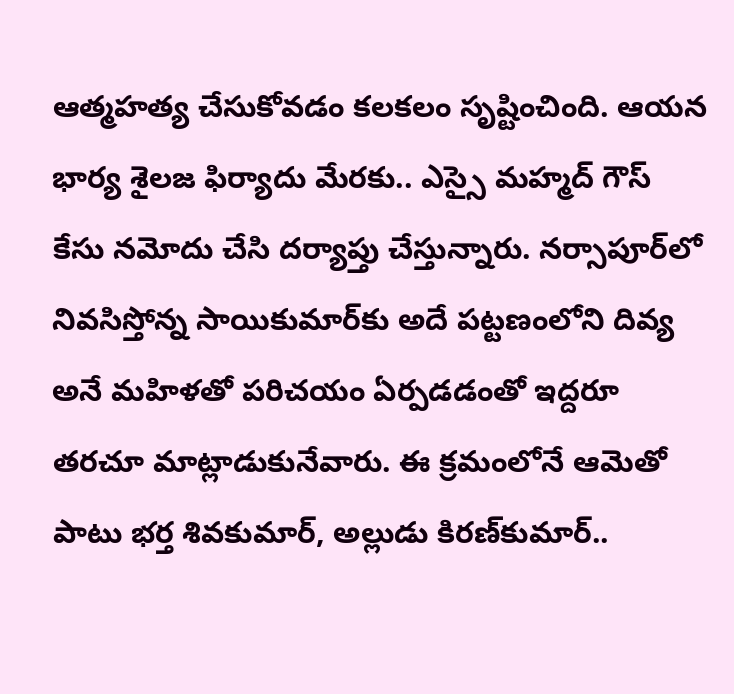ఆత్మహత్య చేసుకోవడం కలకలం సృష్టించింది. ఆయన భార్య శైలజ ఫిర్యాదు మేరకు.. ఎస్సై మహ్మద్ గౌస్ కేసు నమోదు చేసి దర్యాప్తు చేస్తున్నారు. నర్సాపూర్‌లో నివసిస్తోన్న సాయికుమార్‌కు అదే పట్టణంలోని దివ్య అనే మహిళతో పరిచయం ఏర్పడడంతో ఇద్దరూ తరచూ మాట్లాడుకునేవారు. ఈ క్రమంలోనే ఆమెతో పాటు భర్త శివకుమార్, అల్లుడు కిరణ్‌కుమార్..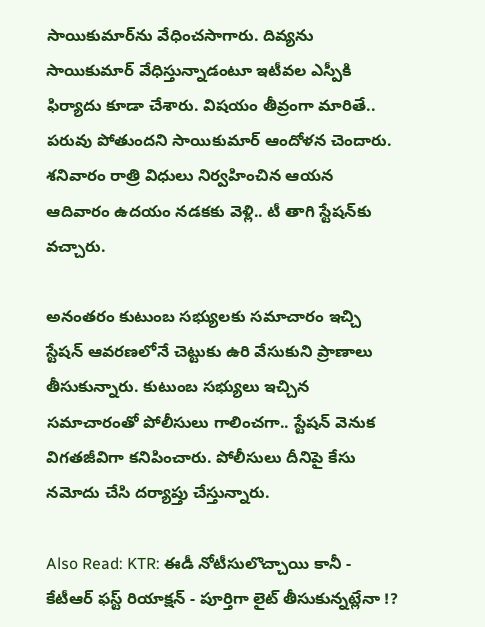సాయికుమార్‌ను వేధించసాగారు. దివ్యను సాయికుమార్ వేధిస్తున్నాడంటూ ఇటీవల ఎస్పీకి ఫిర్యాదు కూడా చేశారు. విషయం తీవ్రంగా మారితే.. పరువు పోతుందని సాయికుమార్ ఆందోళన చెందారు. శనివారం రాత్రి విధులు నిర్వహించిన ఆయన ఆదివారం ఉదయం నడకకు వెళ్లి.. టీ తాగి స్టేషన్‌కు వచ్చారు.

అనంతరం కుటుంబ సభ్యులకు సమాచారం ఇచ్చి స్టేషన్ ఆవరణలోనే చెట్టుకు ఉరి వేసుకుని ప్రాణాలు తీసుకున్నారు. కుటుంబ సభ్యులు ఇచ్చిన సమాచారంతో పోలీసులు గాలించగా.. స్టేషన్ వెనుక విగతజీవిగా కనిపించారు. పోలీసులు దీనిపై కేసు నమోదు చేసి దర్యాప్తు చేస్తున్నారు.

Also Read: KTR: ఈడీ నోటీసులొచ్చాయి కానీ - కేటీఆర్ ఫస్ట్ రియాక్షన్ - పూర్తిగా లైట్ తీసుకున్నట్లేనా !?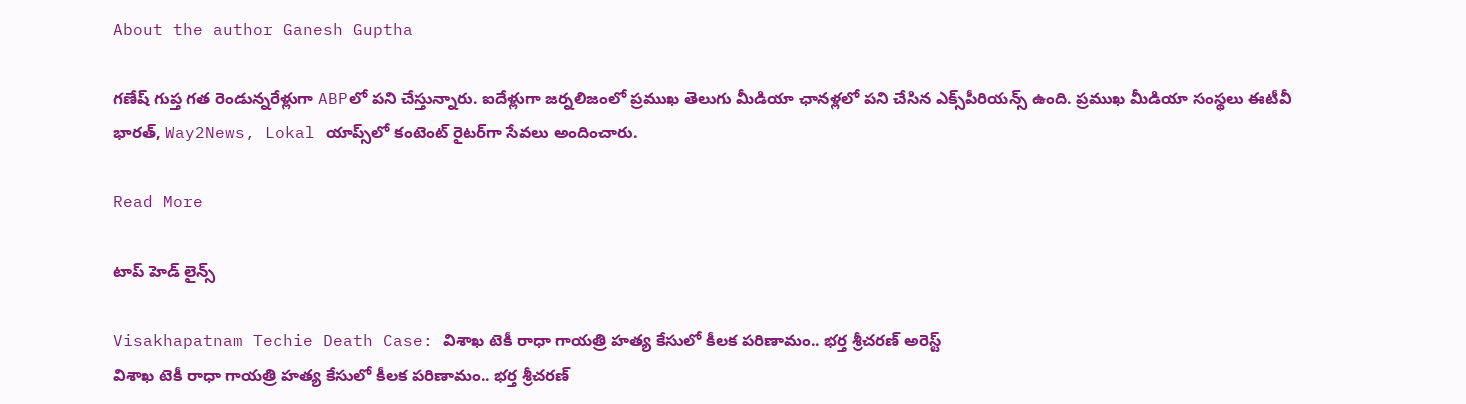About the author Ganesh Guptha

గణేష్ గుప్త గత రెండున్నరేళ్లుగా ABPలో పని చేస్తున్నారు. ఐదేళ్లుగా జర్నలిజంలో ప్రముఖ తెలుగు మీడియా ఛానళ్లలో పని చేసిన ఎక్స్‌పీరియన్స్ ఉంది. ప్రముఖ మీడియా సంస్థలు ఈటీవీ భారత్, Way2News, Lokal యాప్స్‌లో కంటెంట్ రైటర్‌గా సేవలు అందించారు.

Read More

టాప్ హెడ్ లైన్స్

Visakhapatnam Techie Death Case: విశాఖ టెకీ రాధా గాయత్రి హత్య కేసులో కీలక పరిణామం.. భర్త శ్రీచరణ్‌ అరెస్ట్
విశాఖ టెకీ రాధా గాయత్రి హత్య కేసులో కీలక పరిణామం.. భర్త శ్రీచరణ్‌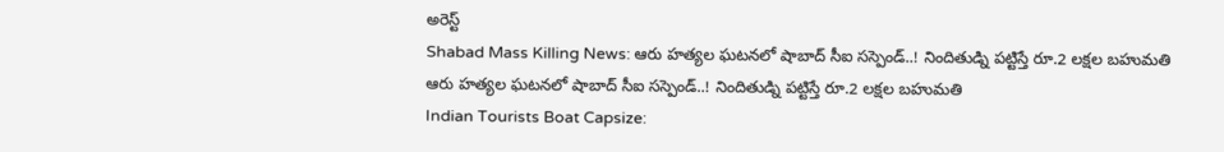అరెస్ట్
Shabad Mass Killing News: ఆరు హత్యల ఘటనలో షాబాద్ సీఐ సస్పెండ్..! నిందితుడ్ని పట్టిస్తే రూ.2 లక్షల బహుమతి
ఆరు హత్యల ఘటనలో షాబాద్ సీఐ సస్పెండ్..! నిందితుడ్ని పట్టిస్తే రూ.2 లక్షల బహుమతి
Indian Tourists Boat Capsize: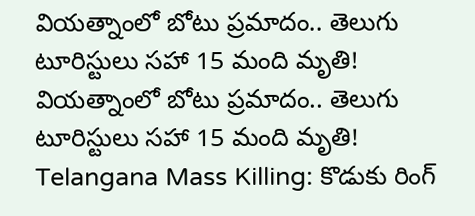వియత్నాంలో బోటు ప్రమాదం.. తెలుగు టూరిస్టులు సహా 15 మంది మృతి!
వియత్నాంలో బోటు ప్రమాదం.. తెలుగు టూరిస్టులు సహా 15 మంది మృతి!
Telangana Mass Killing: కొడుకు రింగ్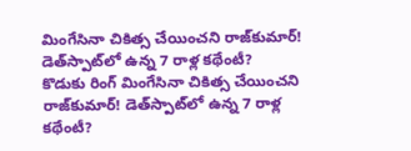మింగేసినా చికిత్స చేయించని రాజ్‌కుమార్! డెత్‌స్పాట్‌లో ఉన్న 7 రాళ్ల కథేంటీ?
కొడుకు రింగ్ మింగేసినా చికిత్స చేయించని రాజ్‌కుమార్! డెత్‌స్పాట్‌లో ఉన్న 7 రాళ్ల కథేంటీ?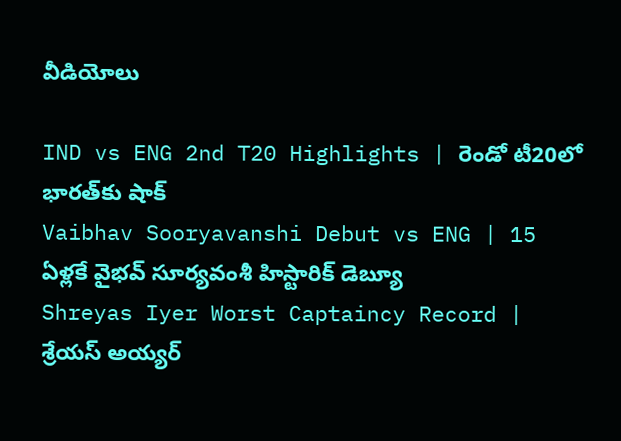వీడియోలు

IND vs ENG 2nd T20 Highlights | రెండో టీ20లో భారత్‌కు షాక్
Vaibhav Sooryavanshi Debut vs ENG | 15 ఏళ్లకే వైభవ్ సూర్యవంశీ హిస్టారిక్ డెబ్యూ
Shreyas Iyer Worst Captaincy Record | శ్రేయస్ అయ్యర్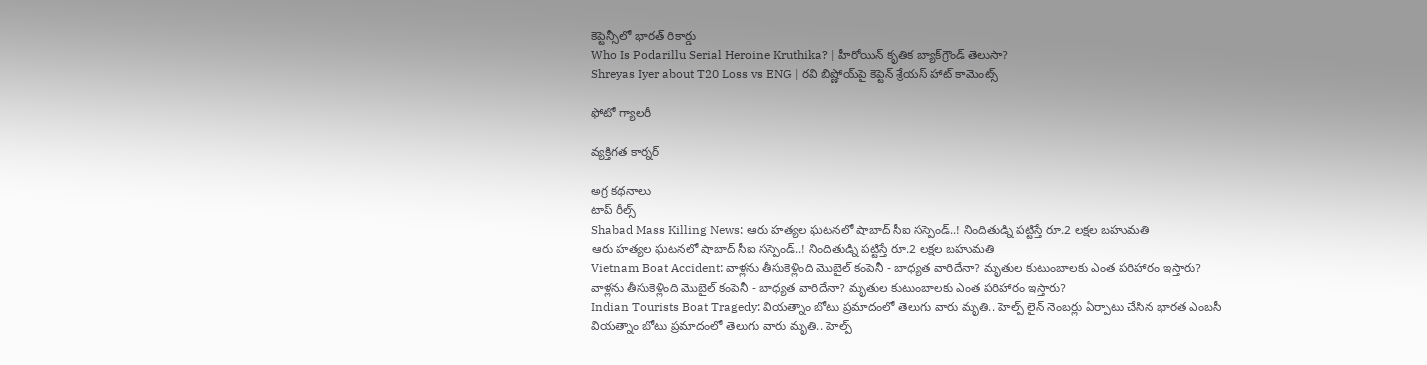కెప్టెన్సీలో భారత్ రికార్డు
Who Is Podarillu Serial Heroine Kruthika? | హీరోయిన్ కృతిక బ్యాక్‌గ్రౌండ్ తెలుసా?
Shreyas Iyer about T20 Loss vs ENG | రవి బిష్ణోయ్‌పై కెప్టెన్ శ్రేయస్ హాట్ కామెంట్స్

ఫోటో గ్యాలరీ

వ్యక్తిగత కార్నర్

అగ్ర కథనాలు
టాప్ రీల్స్
Shabad Mass Killing News: ఆరు హత్యల ఘటనలో షాబాద్ సీఐ సస్పెండ్..! నిందితుడ్ని పట్టిస్తే రూ.2 లక్షల బహుమతి
ఆరు హత్యల ఘటనలో షాబాద్ సీఐ సస్పెండ్..! నిందితుడ్ని పట్టిస్తే రూ.2 లక్షల బహుమతి
Vietnam Boat Accident: వాళ్లను తీసుకెళ్లింది మొబైల్ కంపెనీ - బాధ్యత వారిదేనా? మృతుల కుటుంబాలకు ఎంత పరిహారం ఇస్తారు?
వాళ్లను తీసుకెళ్లింది మొబైల్ కంపెనీ - బాధ్యత వారిదేనా? మృతుల కుటుంబాలకు ఎంత పరిహారం ఇస్తారు?
Indian Tourists Boat Tragedy: వియత్నాం బోటు ప్రమాదంలో తెలుగు వారు మృతి.. హెల్ప్ లైన్ నెంబర్లు ఏర్పాటు చేసిన భారత ఎంబసీ
వియత్నాం బోటు ప్రమాదంలో తెలుగు వారు మృతి.. హెల్ప్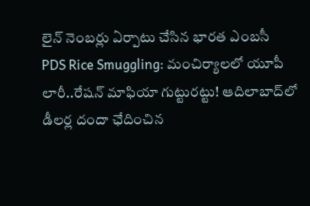లైన్ నెంబర్లు ఏర్పాటు చేసిన భారత ఎంబసీ
PDS Rice Smuggling: మంచిర్యాలలో యూపీ లారీ..రేషన్ మాఫియా గుట్టురట్టు! ఆదిలాబాద్‌లో డీలర్ల దందా ఛేదించిన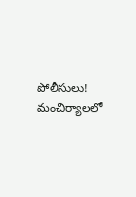పోలీసులు!
మంచిర్యాలలో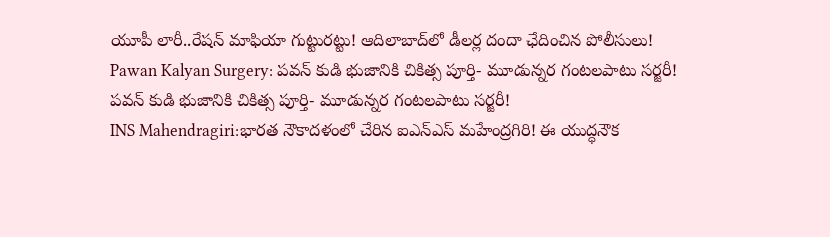యూపీ లారీ..రేషన్ మాఫియా గుట్టురట్టు! ఆదిలాబాద్‌లో డీలర్ల దందా ఛేదించిన పోలీసులు!
Pawan Kalyan Surgery: పవన్‌ కుడి భుజానికి చికిత్స పూర్తి- మూడున్నర గంటలపాటు సర్జరీ!
పవన్‌ కుడి భుజానికి చికిత్స పూర్తి- మూడున్నర గంటలపాటు సర్జరీ!
INS Mahendragiri:భారత నౌకాదళంలో చేరిన ఐఎన్ఎస్ మహేంద్రగిరి! ఈ యుద్ధనౌక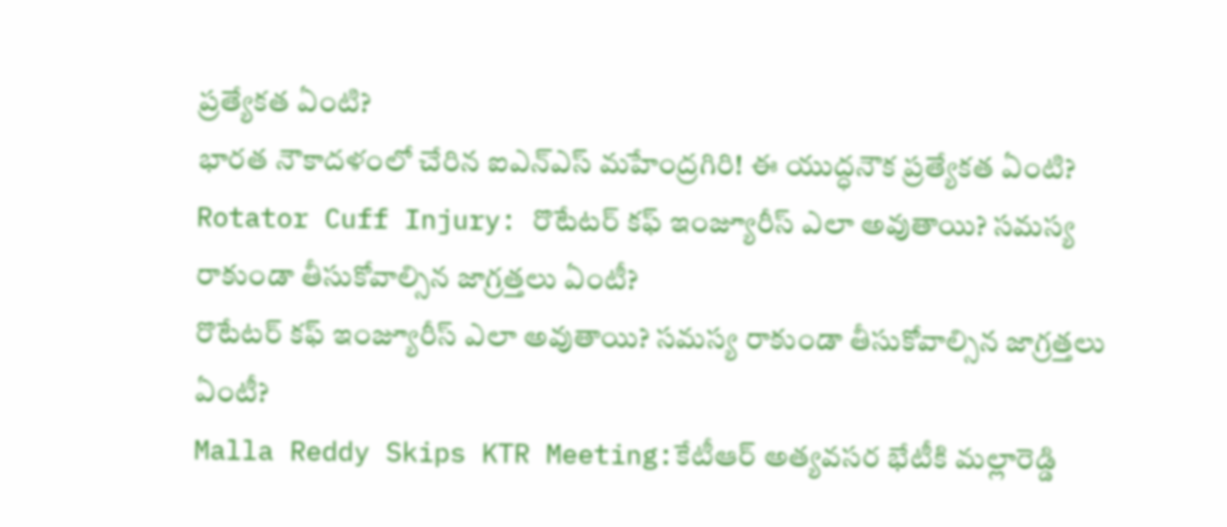ప్రత్యేకత ఏంటి?
భారత నౌకాదళంలో చేరిన ఐఎన్ఎస్ మహేంద్రగిరి! ఈ యుద్ధనౌక ప్రత్యేకత ఏంటి?
Rotator Cuff Injury: రొటేటర్ కఫ్ ఇంజ్యూరీస్ ఎలా అవుతాయి? సమస్య రాకుండా తీసుకోవాల్సిన జాగ్రత్తలు ఏంటీ?
రొటేటర్ కఫ్ ఇంజ్యూరీస్ ఎలా అవుతాయి? సమస్య రాకుండా తీసుకోవాల్సిన జాగ్రత్తలు ఏంటీ?
Malla Reddy Skips KTR Meeting:కేటీఆర్ అత్యవసర భేటీకి మల్లారెడ్డి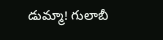డుమ్మా! గులాబీ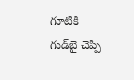గూటికి గుడ్‌బై చెప్పి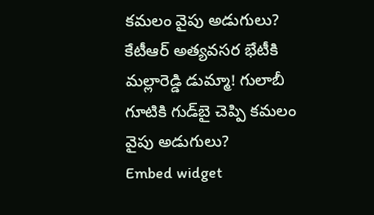కమలం వైపు అడుగులు?
కేటీఆర్ అత్యవసర భేటీకి మల్లారెడ్డి డుమ్మా! గులాబీ గూటికి గుడ్‌బై చెప్పి కమలం వైపు అడుగులు?
Embed widget